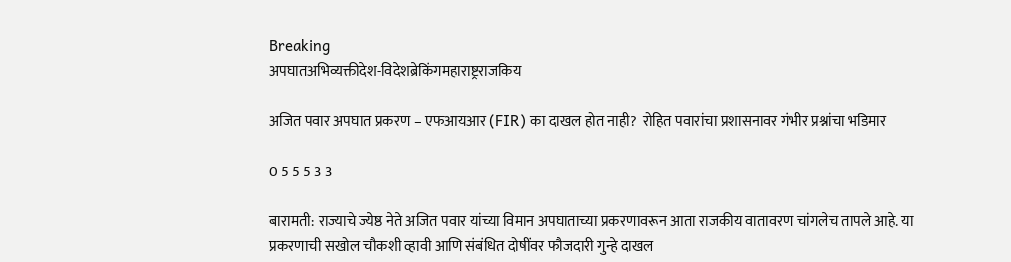Breaking
अपघातअभिव्यक्तीदेश-विदेशब्रेकिंगमहाराष्ट्रराजकिय

अजित पवार अपघात प्रकरण – एफआयआर (FIR) का दाखल होत नाही?  रोहित पवारांचा प्रशासनावर गंभीर प्रश्नांचा भडिमार

0 5 5 5 3 3

बारामती: राज्याचे ज्येष्ठ नेते अजित पवार यांच्या विमान अपघाताच्या प्रकरणावरून आता राजकीय वातावरण चांगलेच तापले आहे. या प्रकरणाची सखोल चौकशी व्हावी आणि संबंधित दोषींवर फौजदारी गुन्हे दाखल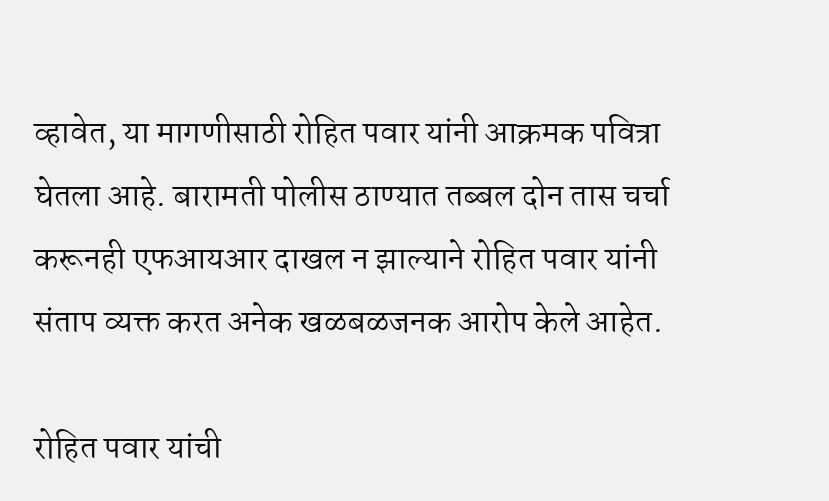व्हावेत, या मागणीसाठी रोहित पवार यांनी आक्रमक पवित्रा घेतला आहे. बारामती पोलीस ठाण्यात तब्बल दोन तास चर्चा करूनही एफआयआर दाखल न झाल्याने रोहित पवार यांनी संताप व्यक्त करत अनेक खळबळजनक आरोप केले आहेत.

रोहित पवार यांची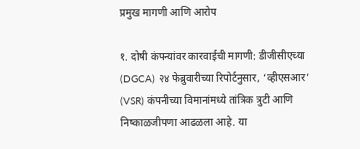प्रमुख मागणी आणि आरोप

१. दोषी कंपन्यांवर कारवाईची मागणी: डीजीसीएच्या (DGCA) २४ फेब्रुवारीच्या रिपोर्टनुसार, ‘व्हीएसआर’ (VSR) कंपनीच्या विमानांमध्ये तांत्रिक त्रुटी आणि निष्काळजीपणा आढळला आहे. या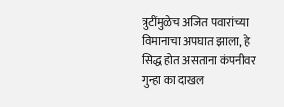त्रुटींमुळेच अजित पवारांच्या विमानाचा अपघात झाला, हे सिद्ध होत असताना कंपनीवर गुन्हा का दाखल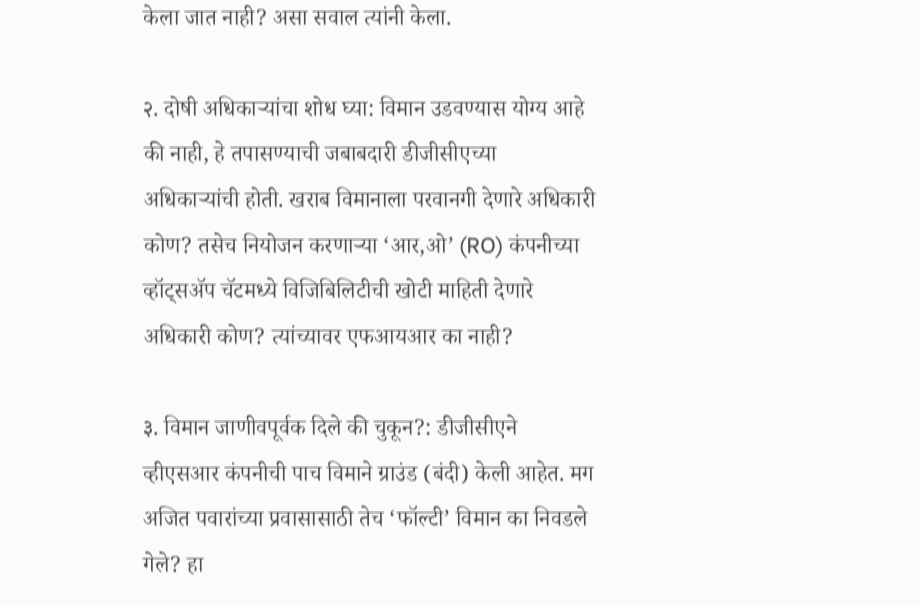केला जात नाही? असा सवाल त्यांनी केला.

२. दोषी अधिकाऱ्यांचा शोध घ्या: विमान उडवण्यास योग्य आहे की नाही, हे तपासण्याची जबाबदारी डीजीसीएच्या अधिकाऱ्यांची होती. खराब विमानाला परवानगी देणारे अधिकारी कोण? तसेच नियोजन करणाऱ्या ‘आर,ओ’ (RO) कंपनीच्या व्हॉट्सॲप चॅटमध्ये विजिबिलिटीची खोटी माहिती देणारे अधिकारी कोण? त्यांच्यावर एफआयआर का नाही?

३. विमान जाणीवपूर्वक दिले की चुकून?: डीजीसीएने व्हीएसआर कंपनीची पाच विमाने ग्राउंड (बंदी) केली आहेत. मग अजित पवारांच्या प्रवासासाठी तेच ‘फॉल्टी’ विमान का निवडले गेले? हा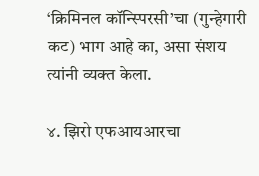‘क्रिमिनल कॉन्स्पिरसी’चा (गुन्हेगारी कट) भाग आहे का, असा संशय त्यांनी व्यक्त केला.

४. झिरो एफआयआरचा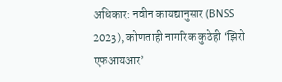अधिकार: नवीन कायद्यानुसार (BNSS 2023), कोणताही नागरिक कुठेही ‘झिरो एफआयआर’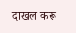दाखल करू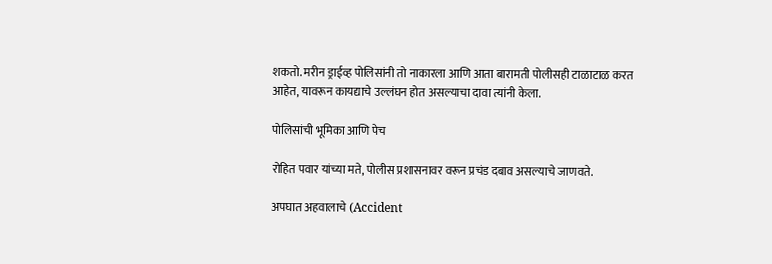शकतो. मरीन ड्राईव्ह पोलिसांनी तो नाकारला आणि आता बारामती पोलीसही टाळाटाळ करत आहेत, यावरून कायद्याचे उल्लंघन होत असल्याचा दावा त्यांनी केला.

पोलिसांची भूमिका आणि पेच

रोहित पवार यांच्या मते, पोलीस प्रशासनावर वरून प्रचंड दबाव असल्याचे जाणवते.

अपघात अहवालाचे (Accident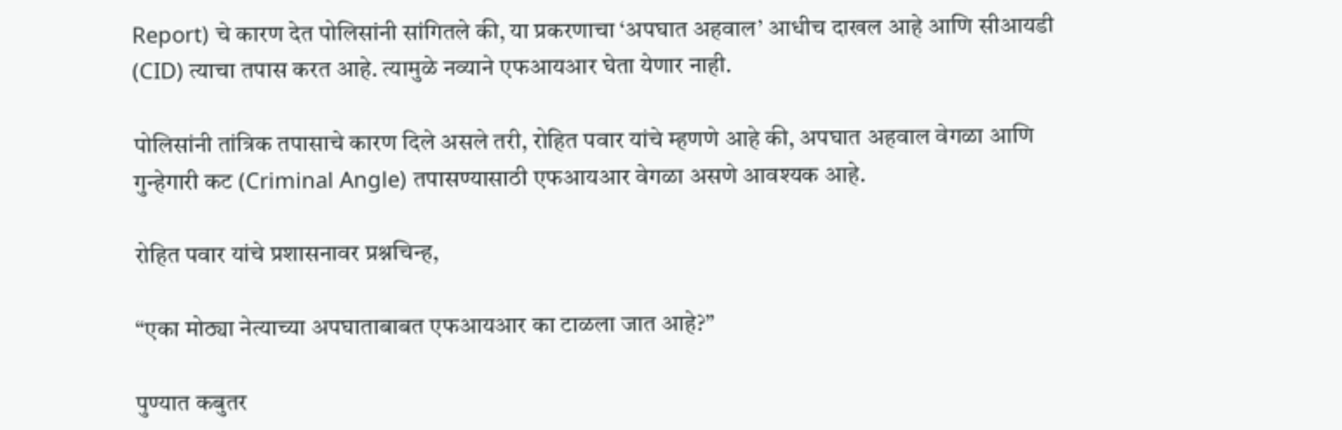Report) चे कारण देत पोलिसांनी सांगितले की, या प्रकरणाचा ‘अपघात अहवाल’ आधीच दाखल आहे आणि सीआयडी (CID) त्याचा तपास करत आहे. त्यामुळे नव्याने एफआयआर घेता येणार नाही.

पोलिसांनी तांत्रिक तपासाचे कारण दिले असले तरी, रोहित पवार यांचे म्हणणे आहे की, अपघात अहवाल वेगळा आणि गुन्हेगारी कट (Criminal Angle) तपासण्यासाठी एफआयआर वेगळा असणे आवश्यक आहे.

रोहित पवार यांचे प्रशासनावर प्रश्नचिन्ह,

“एका मोठ्या नेत्याच्या अपघाताबाबत एफआयआर का टाळला जात आहे?”

पुण्यात कबुतर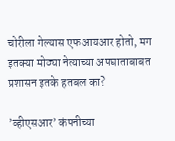चोरीला गेल्यास एफआयआर होतो, मग इतक्या मोठ्या नेत्याच्या अपघाताबाबत प्रशासन इतके हतबल का?

’व्हीएसआर’ कंपनीच्या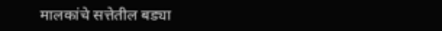मालकांचे सत्तेतील बड्या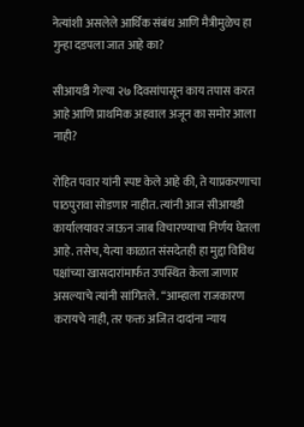नेत्यांशी असलेले आर्थिक संबंध आणि मैत्रीमुळेच हा गुन्हा दडपला जात आहे का?

सीआयडी गेल्या २७ दिवसांपासून काय तपास करत आहे आणि प्राथमिक अहवाल अजून का समोर आला नाही?

रोहित पवार यांनी स्पष्ट केले आहे की, ते याप्रकरणाचा पाठपुरावा सोडणार नाहीत. त्यांनी आज सीआयडी कार्यालयावर जाऊन जाब विचारण्याचा निर्णय घेतला आहे. तसेच, येत्या काळात संसदेतही हा मुद्दा विविध पक्षांच्या खासदारांमार्फत उपस्थित केला जाणार असल्याचे त्यांनी सांगितले. “आम्हाला राजकारण करायचे नाही, तर फक्त अजित दादांना न्याय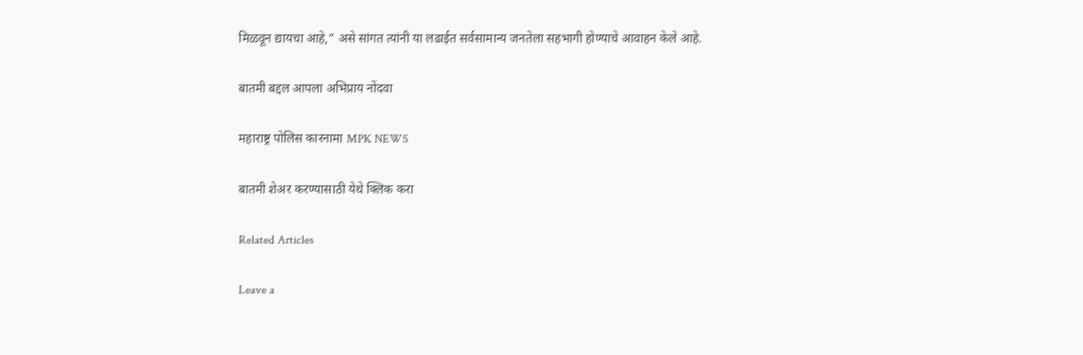मिळवून द्यायचा आहे,” असे सांगत त्यांनी या लढाईत सर्वसामान्य जनतेला सहभागी होण्याचे आवाहन केले आहे.

बातमी बद्दल आपला अभिप्राय नोंदवा

महाराष्ट्र पोलिस कारनामा MPK NEWS

बातमी शेअर करण्यासाठी येथे क्लिक करा

Related Articles

Leave a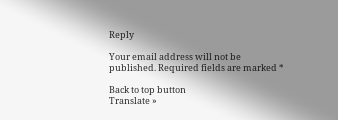Reply

Your email address will not be published. Required fields are marked *

Back to top button
Translate »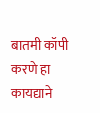बातमी कॉपी करणे हा कायद्याने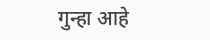गुन्हा आहे